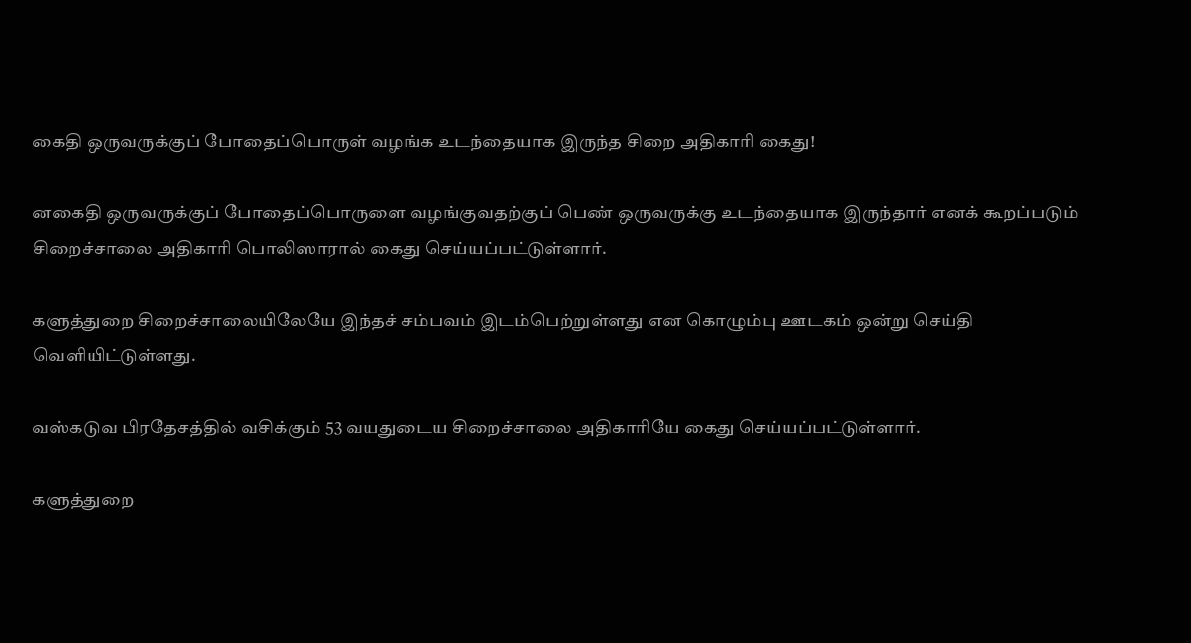கைதி ஒருவருக்குப் போதைப்பொருள் வழங்க உடந்தையாக இருந்த சிறை அதிகாரி கைது!

னகைதி ஒருவருக்குப் போதைப்பொருளை வழங்குவதற்குப் பெண் ஒருவருக்கு உடந்தையாக இருந்தார் எனக் கூறப்படும் சிறைச்சாலை அதிகாரி பொலிஸாரால் கைது செய்யப்பட்டுள்ளார்.

களுத்துறை சிறைச்சாலையிலேயே இந்தச் சம்பவம் இடம்பெற்றுள்ளது என கொழும்பு ஊடகம் ஒன்று செய்தி வெளியிட்டுள்ளது.

வஸ்கடுவ பிரதேசத்தில் வசிக்கும் 53 வயதுடைய சிறைச்சாலை அதிகாரியே கைது செய்யப்பட்டுள்ளார்.

களுத்துறை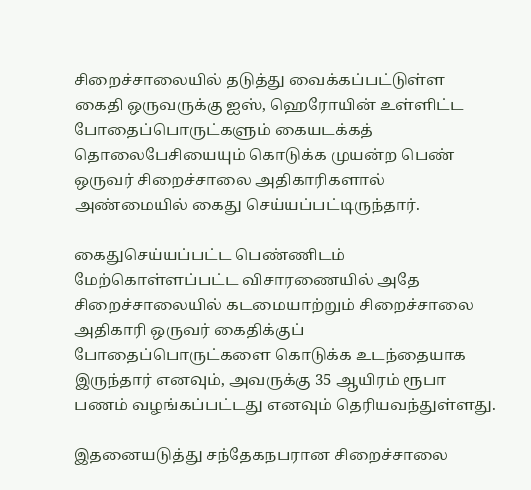சிறைச்சாலையில் தடுத்து வைக்கப்பட்டுள்ள கைதி ஒருவருக்கு ஐஸ், ஹெரோயின் உள்ளிட்ட போதைப்பொருட்களும் கையடக்கத் தொலைபேசியையும் கொடுக்க முயன்ற பெண் ஒருவர் சிறைச்சாலை அதிகாரிகளால் அண்மையில் கைது செய்யப்பட்டிருந்தார்.

கைதுசெய்யப்பட்ட பெண்ணிடம் மேற்கொள்ளப்பட்ட விசாரணையில் அதே சிறைச்சாலையில் கடமையாற்றும் சிறைச்சாலை அதிகாரி ஒருவர் கைதிக்குப் போதைப்பொருட்களை கொடுக்க உடந்தையாக இருந்தார் எனவும், அவருக்கு 35 ஆயிரம் ரூபா பணம் வழங்கப்பட்டது எனவும் தெரியவந்துள்ளது.

இதனையடுத்து சந்தேகநபரான சிறைச்சாலை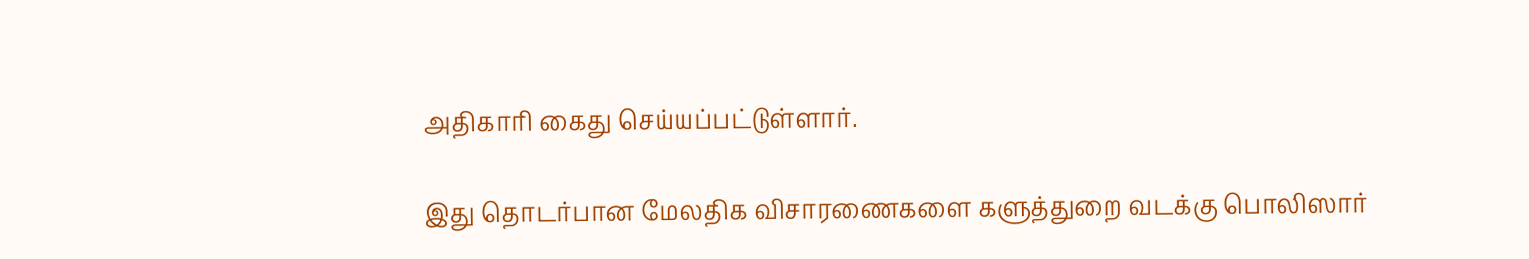அதிகாரி கைது செய்யப்பட்டுள்ளார்.

இது தொடர்பான மேலதிக விசாரணைகளை களுத்துறை வடக்கு பொலிஸார்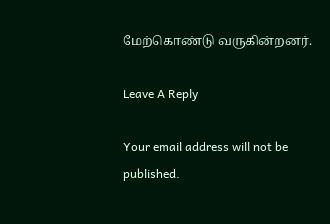மேற்கொண்டு வருகின்றனர்.

Leave A Reply

Your email address will not be published.